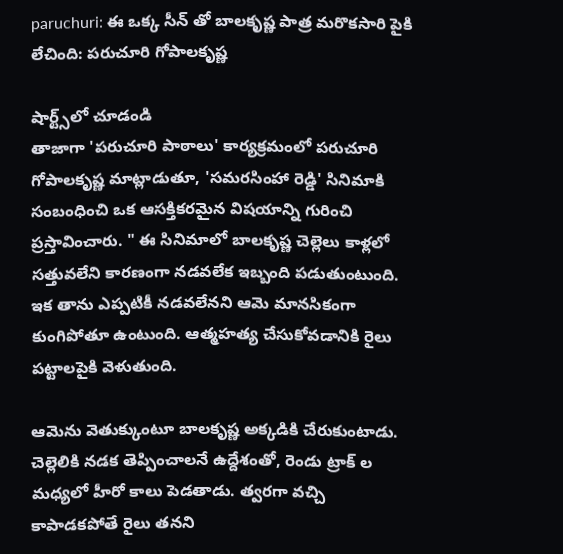paruchuri: ఈ ఒక్క సీన్ తో బాలకృష్ణ పాత్ర మరొకసారి పైకి లేచింది: పరుచూరి గోపాలకృష్ణ

షార్ట్స్‌లో చూడండి
తాజాగా 'పరుచూరి పాఠాలు' కార్యక్రమంలో పరుచూరి గోపాలకృష్ణ మాట్లాడుతూ, 'సమరసింహా రెడ్డి' సినిమాకి సంబంధించి ఒక ఆసక్తికరమైన విషయాన్ని గురించి ప్రస్తావించారు. " ఈ సినిమాలో బాలకృష్ణ చెల్లెలు కాళ్లలో సత్తువలేని కారణంగా నడవలేక ఇబ్బంది పడుతుంటుంది. ఇక తాను ఎప్పటికీ నడవలేనని ఆమె మానసికంగా కుంగిపోతూ ఉంటుంది. ఆత్మహత్య చేసుకోవడానికి రైలు పట్టాలపైకి వెళుతుంది.

ఆమెను వెతుక్కుంటూ బాలకృష్ణ అక్కడికి చేరుకుంటాడు. చెల్లెలికి నడక తెప్పించాలనే ఉద్దేశంతో, రెండు ట్రాక్ ల మధ్యలో హీరో కాలు పెడతాడు. త్వరగా వచ్చి కాపాడకపోతే రైలు తనని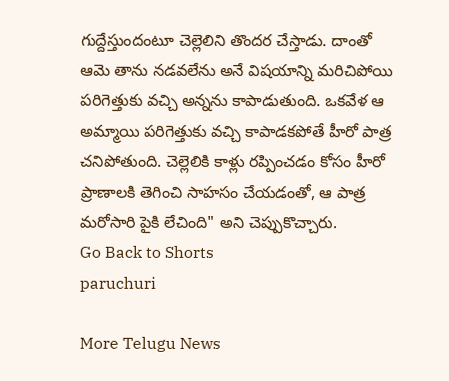గుద్దేస్తుందంటూ చెల్లెలిని తొందర చేస్తాడు. దాంతో ఆమె తాను నడవలేను అనే విషయాన్ని మరిచిపోయి పరిగెత్తుకు వచ్చి అన్నను కాపాడుతుంది. ఒకవేళ ఆ అమ్మాయి పరిగెత్తుకు వచ్చి కాపాడకపోతే హీరో పాత్ర చనిపోతుంది. చెల్లెలికి కాళ్లు రప్పించడం కోసం హీరో ప్రాణాలకి తెగించి సాహసం చేయడంతో, ఆ పాత్ర మరోసారి పైకి లేచింది" అని చెప్పుకొచ్చారు.
Go Back to Shorts
paruchuri

More Telugu News